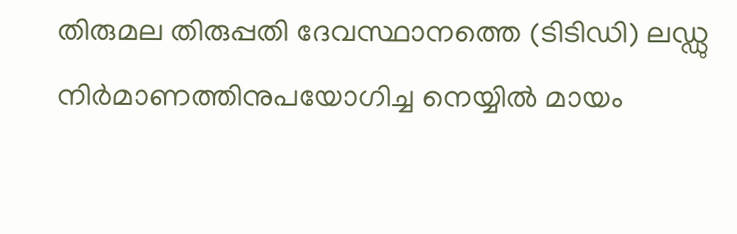തിരുമല തിരുപ്പതി ദേവസ്ഥാനത്തെ (ടിടിഡി) ലഡ്ഡു നിർമാണത്തിനുപയോഗിച്ച നെയ്യിൽ മായം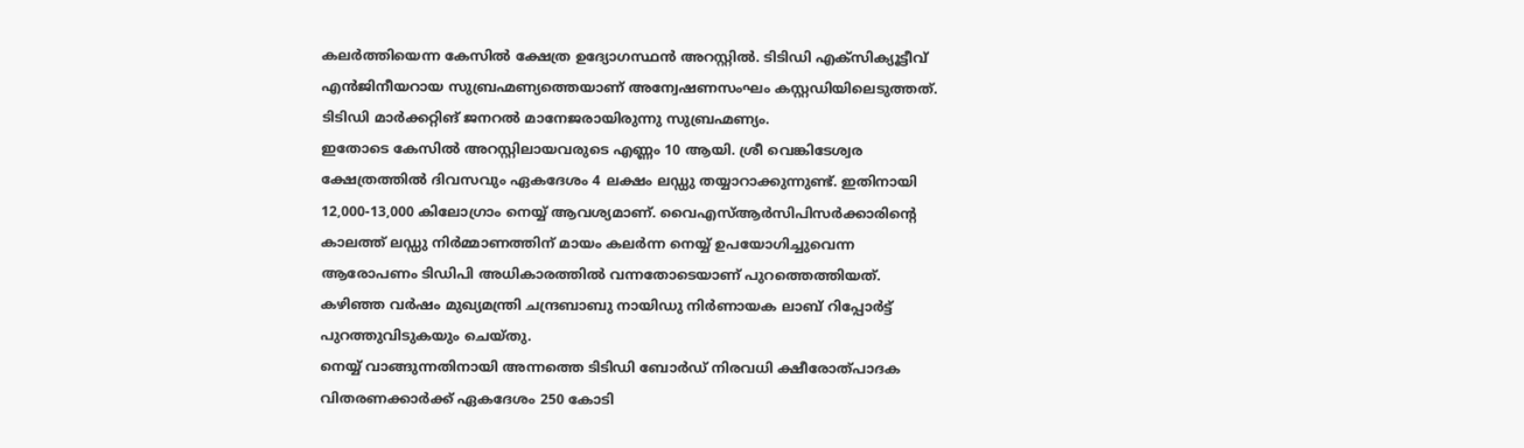കലർത്തിയെന്ന കേസിൽ ക്ഷേത്ര ഉദ്യോഗസ്ഥൻ അറസ്റ്റിൽ. ടിടിഡി എക്സിക്യൂട്ടീവ് എൻജിനീയറായ സുബ്രഹ്മണ്യത്തെയാണ് അന്വേഷണസംഘം കസ്റ്റഡിയിലെടുത്തത്. ടിടിഡി മാർക്കറ്റിങ് ജനറൽ മാനേജരായിരുന്നു സുബ്രഹ്മണ്യം.
ഇതോടെ കേസിൽ അറസ്റ്റിലായവരുടെ എണ്ണം 10 ആയി. ശ്രീ വെങ്കിടേശ്വര ക്ഷേത്രത്തിൽ ദിവസവും ഏകദേശം 4 ലക്ഷം ലഡ്ഡു തയ്യാറാക്കുന്നുണ്ട്. ഇതിനായി 12,000-13,000 കിലോഗ്രാം നെയ്യ് ആവശ്യമാണ്. വൈഎസ്ആർസിപിസർക്കാരിൻ്റെ കാലത്ത് ലഡ്ഡു നിർമ്മാണത്തിന് മായം കലർന്ന നെയ്യ് ഉപയോഗിച്ചുവെന്ന ആരോപണം ടിഡിപി അധികാരത്തിൽ വന്നതോടെയാണ് പുറത്തെത്തിയത്. കഴിഞ്ഞ വർഷം മുഖ്യമന്ത്രി ചന്ദ്രബാബു നായിഡു നിർണായക ലാബ് റിപ്പോർട്ട് പുറത്തുവിടുകയും ചെയ്തു.
നെയ്യ് വാങ്ങുന്നതിനായി അന്നത്തെ ടിടിഡി ബോർഡ് നിരവധി ക്ഷീരോത്പാദക വിതരണക്കാർക്ക് ഏകദേശം 250 കോടി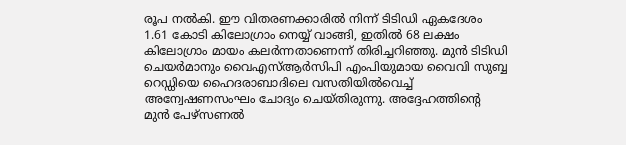രൂപ നൽകി. ഈ വിതരണക്കാരിൽ നിന്ന് ടിടിഡി ഏകദേശം 1.61 കോടി കിലോഗ്രാം നെയ്യ് വാങ്ങി, ഇതിൽ 68 ലക്ഷം കിലോഗ്രാം മായം കലർന്നതാണെന്ന് തിരിച്ചറിഞ്ഞു. മുൻ ടിടിഡി ചെയർമാനും വൈഎസ്ആർസിപി എംപിയുമായ വൈവി സുബ്ബ റെഡ്ഡിയെ ഹൈദരാബാദിലെ വസതിയിൽവെച്ച് അന്വേഷണസംഘം ചോദ്യം ചെയ്തിരുന്നു. അദ്ദേഹത്തിന്റെ മുൻ പേഴ്സണൽ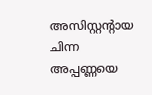അസിസ്റ്റന്റായ ചിന്ന അപ്പണ്ണയെ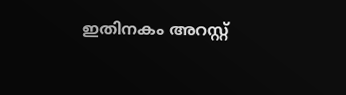ഇതിനകം അറസ്റ്റ്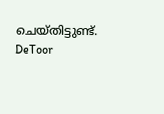ചെയ്തിട്ടുണ്ട്.
DeToor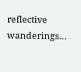reflective wanderings…